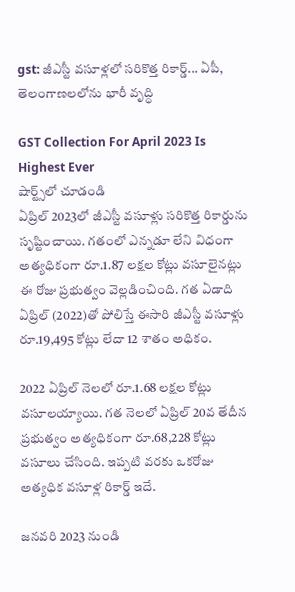gst: జీఎస్టీ వసూళ్లలో సరికొత్త రికార్డ్... ఏపీ, తెలంగాణలలోను భారీ వృద్ధి

GST Collection For April 2023 Is Highest Ever
షార్ట్స్‌లో చూడండి
ఏప్రిల్ 2023లో జీఎస్టీ వసూళ్లు సరికొత్త రికార్డును సృష్టించాయి. గతంలో ఎన్నడూ లేని విధంగా అత్యధికంగా రూ.1.87 లక్షల కోట్లు వసూలైనట్లు ఈ రోజు ప్రభుత్వం వెల్లడించింది. గత ఏడాది ఏప్రిల్ (2022)తో పోలిస్తే ఈసారి జీఎస్టీ వసూళ్లు రూ.19,495 కోట్లు లేదా 12 శాతం అధికం.

2022 ఏప్రిల్ నెలలో రూ.1.68 లక్షల కోట్లు వసూలయ్యాయి. గత నెలలో ఏప్రిల్ 20వ తేదీన ప్రభుత్వం అత్యధికంగా రూ.68,228 కోట్లు వసూలు చేసింది. ఇప్పటి వరకు ఒకరోజు అత్యధిక వసూళ్ల రికార్డ్ ఇదే.

జనవరి 2023 నుండి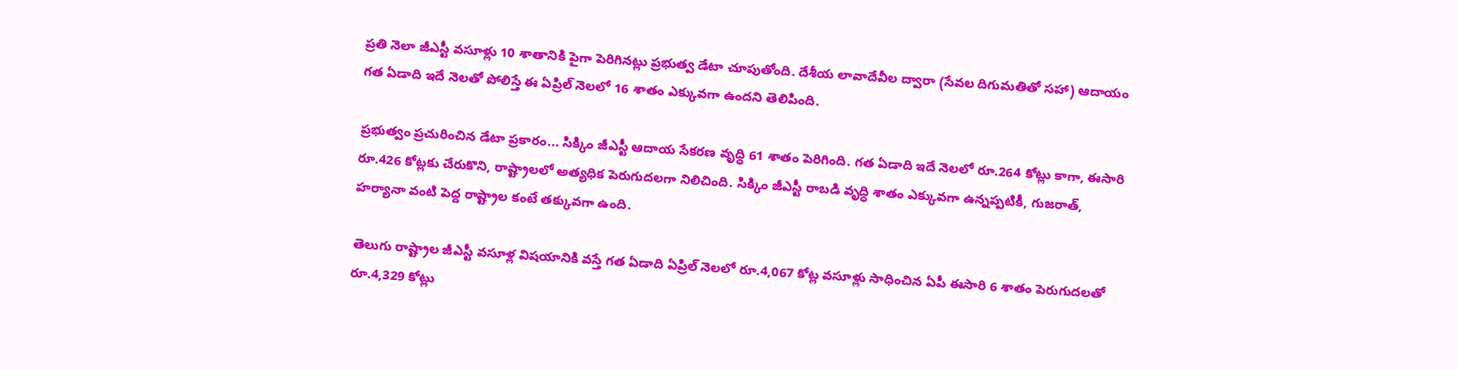ప్రతి నెలా జీఎస్టీ వసూళ్లు 10 శాతానికి పైగా పెరిగినట్లు ప్రభుత్వ డేటా చూపుతోంది. దేశీయ లావాదేవీల ద్వారా (సేవల దిగుమతితో సహా) ఆదాయం గత ఏడాది ఇదే నెలతో పోలిస్తే ఈ ఏప్రిల్ నెలలో 16 శాతం ఎక్కువగా ఉందని తెలిపింది.

ప్రభుత్వం ప్రచురించిన డేటా ప్రకారం... సిక్కిం జీఎస్టీ ఆదాయ సేకరణ వృద్ధి 61 శాతం పెరిగింది. గత ఏడాది ఇదే నెలలో రూ.264 కోట్లు కాగా, ఈసారి రూ.426 కోట్లకు చేరుకొని, రాష్ట్రాలలో అత్యధిక పెరుగుదలగా నిలిచింది. సిక్కిం జీఎస్టీ రాబడి వృద్ధి శాతం ఎక్కువగా ఉన్నప్పటికీ, గుజరాత్, హర్యానా వంటి పెద్ద రాష్ట్రాల కంటే తక్కువగా ఉంది.

తెలుగు రాష్ట్రాల జీఎస్టీ వసూళ్ల విషయానికి వస్తే గత ఏడాది ఏప్రిల్ నెలలో రూ.4,067 కోట్ల వసూళ్లు సాధించిన ఏపీ ఈసారి 6 శాతం పెరుగుదలతో రూ.4,329 కోట్లు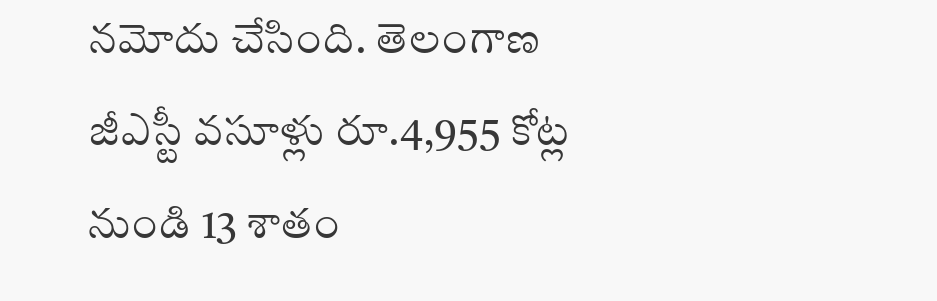నమోదు చేసింది. తెలంగాణ జీఎస్టీ వసూళ్లు రూ.4,955 కోట్ల నుండి 13 శాతం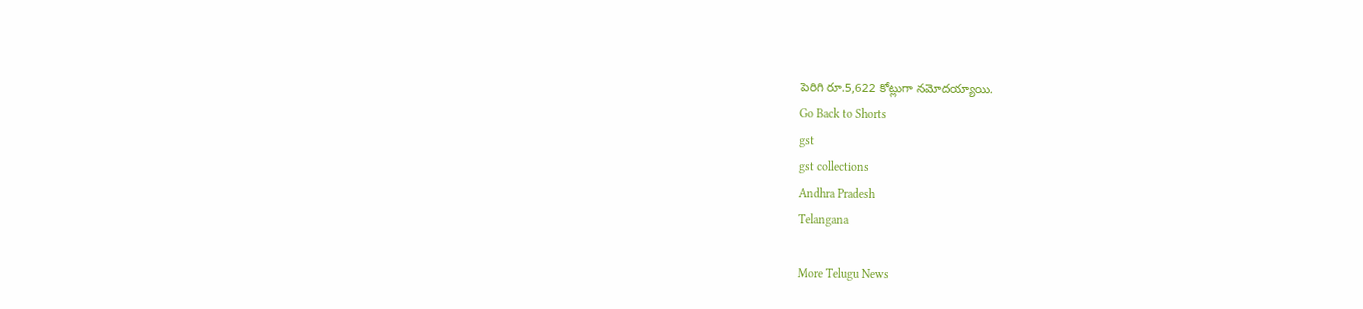పెరిగి రూ.5,622 కోట్లుగా నమోదయ్యాయి.
Go Back to Shorts
gst
gst collections
Andhra Pradesh
Telangana

More Telugu News